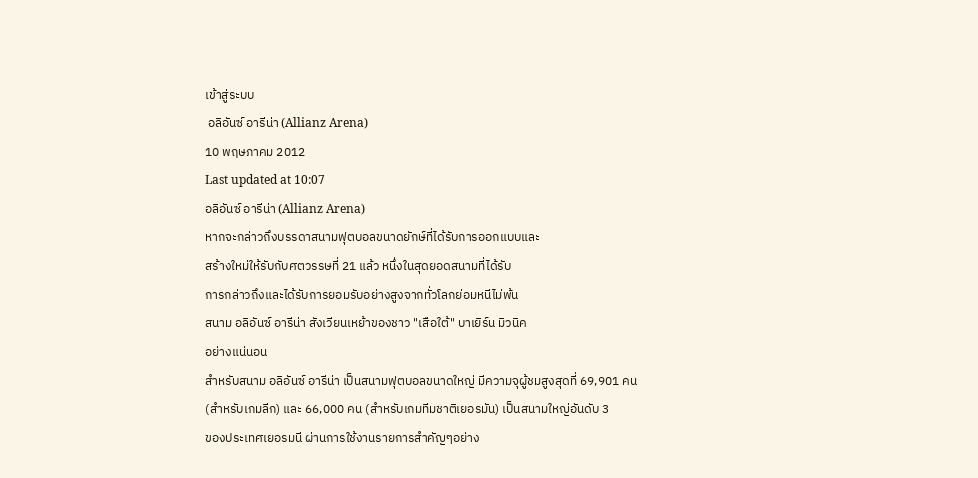เข้าสู่ระบบ
 อลิอันซ์ อารีน่า (Allianz Arena)
10 พฤษภาคม 2012
Last updated at 10:07
อลิอันซ์ อารีน่า (Allianz Arena)
หากจะกล่าวถึงบรรดาสนามฟุตบอลขนาดยักษ์ที่ได้รับการออกแบบและ
สร้างใหม่ให้รับกับศตวรรษที่ 21 แล้ว หนึ่งในสุดยอดสนามที่ได้รับ
การกล่าวถึงและได้รับการยอมรับอย่างสูงจากทั่วโลกย่อมหนีไม่พ้น
สนาม อลิอันซ์ อารีน่า สังเวียนเหย้าของชาว "เสือใต้" บาเยิร์น มิวนิค
อย่างแน่นอน
สำหรับสนาม อลิอันซ์ อารีน่า เป็นสนามฟุตบอลขนาดใหญ่ มีความจุผู้ชมสูงสุดที่ 69,901 คน
(สำหรับเกมลีก) และ 66,000 คน (สำหรับเกมทีมชาติเยอรมัน) เป็นสนามใหญ่อันดับ 3
ของประเทศเยอรมนี ผ่านการใช้งานรายการสำคัญๆอย่าง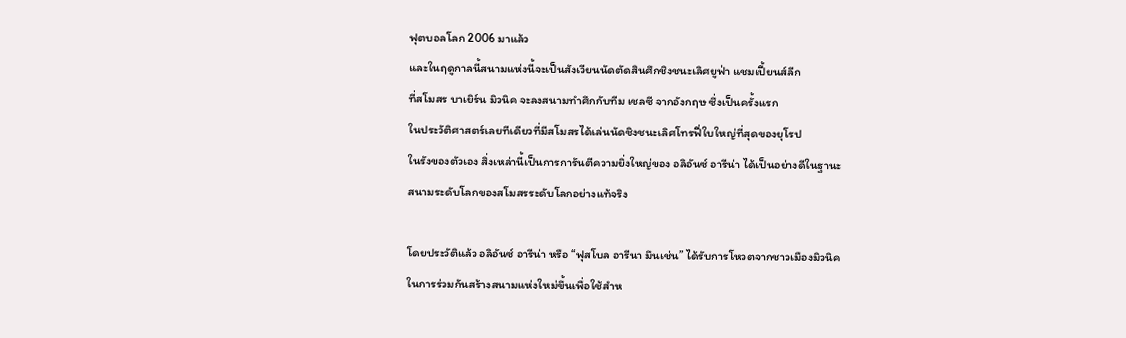ฟุตบอลโลก 2006 มาแล้ว
และในฤดูกาลนี้สนามแห่งนี้จะเป็นสังเวียนนัดตัดสินศึกชิงชนะเลิศยูฟ่า แชมเปี้ยนส์ลีก
ที่สโมสร บาเยิร์น มิวนิค จะลงสนามทำศึกกับทีม เชลซี จากอังกฤษ ซึ่งเป็นครั้งแรก
ในประวัติศาสตร์เลยทีเดียวที่มีสโมสรได้เล่นนัดชิงชนะเลิศโทรฟี่ใบใหญ่ที่สุดของยุโรป
ในรังของตัวเอง สิ่งเหล่านี้เป็นการการันตีความยิ่งใหญ่ของ อลิอันซ์ อารีน่า ได้เป็นอย่างดีในฐานะ
สนามระดับโลกของสโมสรระดับโลกอย่างแท้จริง

โดยประวัติแล้ว อลิอันซ์ อารีน่า หรือ “ฟุสโบล อารีนา มึนเช่น” ได้รับการโหวตจากชาวเมืองมิวนิค
ในการร่วมกันสร้างสนามแห่งใหม่ขึ้นเพื่อใช้สำห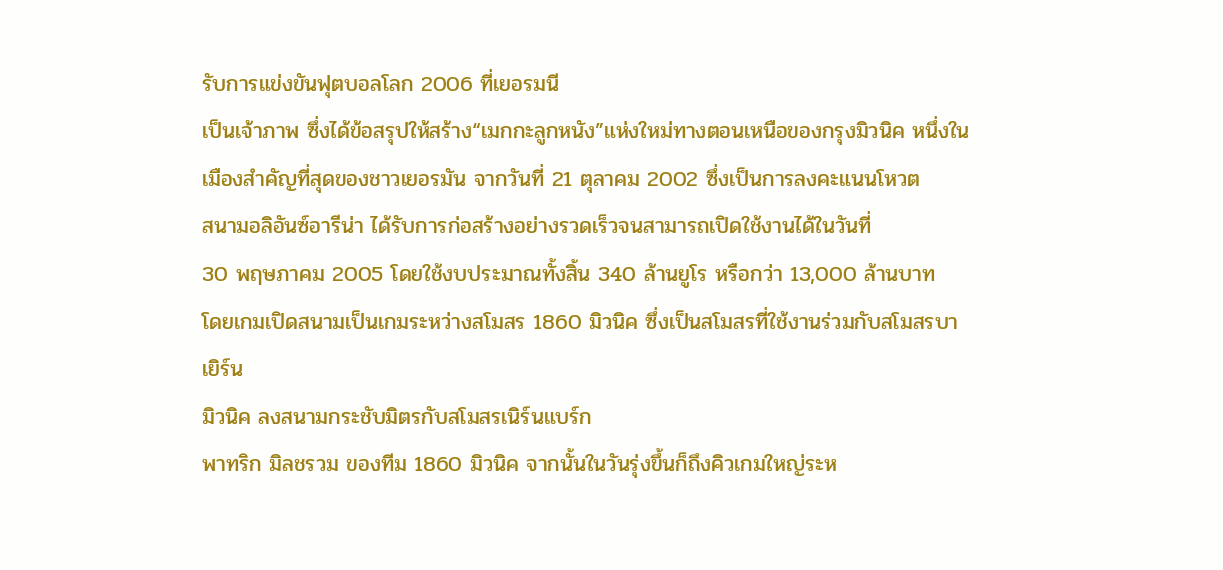รับการแข่งขันฟุตบอลโลก 2006 ที่เยอรมนี
เป็นเจ้าภาพ ซึ่งได้ข้อสรุปให้สร้าง“เมกกะลูกหนัง”แห่งใหม่ทางตอนเหนือของกรุงมิวนิค หนึ่งใน
เมืองสำคัญที่สุดของชาวเยอรมัน จากวันที่ 21 ตุลาคม 2002 ซึ่งเป็นการลงคะแนนโหวต
สนามอลิอันซ์อารีน่า ได้รับการก่อสร้างอย่างรวดเร็วจนสามารถเปิดใช้งานได้ในวันที่
30 พฤษภาคม 2005 โดยใช้งบประมาณทั้งสิ้น 340 ล้านยูโร หรือกว่า 13,000 ล้านบาท
โดยเกมเปิดสนามเป็นเกมระหว่างสโมสร 1860 มิวนิค ซึ่งเป็นสโมสรที่ใช้งานร่วมกับสโมสรบาเยิร์น
มิวนิค ลงสนามกระชับมิตรกับสโมสรเนิร์นแบร์ก
พาทริก มิลชรวม ของทีม 1860 มิวนิค จากนั้นในวันรุ่งขึ้นก็ถึงคิวเกมใหญ่ระห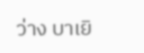ว่าง บาเยิ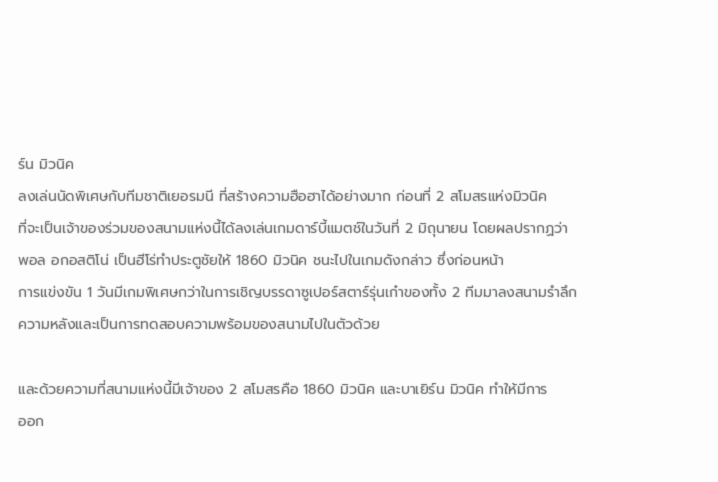ร์น มิวนิค
ลงเล่นนัดพิเศษกับทีมชาติเยอรมนี ที่สร้างความฮือฮาได้อย่างมาก ก่อนที่ 2 สโมสรแห่งมิวนิค
ที่จะเป็นเจ้าของร่วมของสนามแห่งนี้ได้ลงเล่นเกมดาร์บี้แมตช์ในวันที่ 2 มิถุนายน โดยผลปรากฏว่า
พอล อกอสติโน่ เป็นฮีโร่ทำประตูชัยให้ 1860 มิวนิค ชนะไปในเกมดังกล่าว ซึ่งก่อนหน้า
การแข่งขัน 1 วันมีเกมพิเศษกว่าในการเชิญบรรดาซูเปอร์สตาร์รุ่นเก๋าของทั้ง 2 ทีมมาลงสนามรำลึก
ความหลังและเป็นการทดสอบความพร้อมของสนามไปในตัวด้วย

และด้วยความที่สนามแห่งนี้มีเจ้าของ 2 สโมสรคือ 1860 มิวนิค และบาเยิร์น มิวนิค ทำให้มีการ
ออก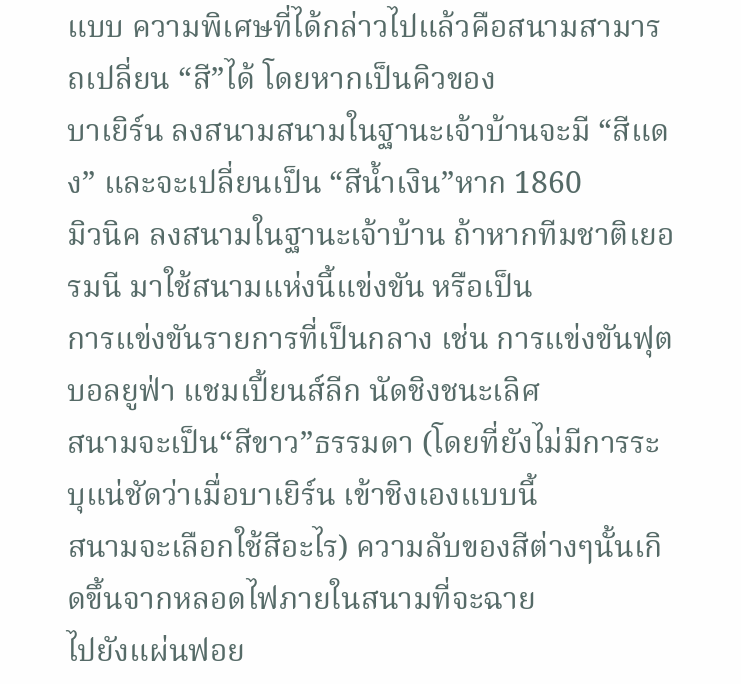แบบ ความพิเศษที่ได้กล่าวไปแล้วคือสนามสามารถเปลี่ยน “สี”ได้ โดยหากเป็นคิวของ
บาเยิร์น ลงสนามสนามในฐานะเจ้าบ้านจะมี “สีแดง” และจะเปลี่ยนเป็น “สีน้ำเงิน”หาก 1860
มิวนิค ลงสนามในฐานะเจ้าบ้าน ถ้าหากทีมชาติเยอรมนี มาใช้สนามแห่งนี้แข่งขัน หรือเป็น
การแข่งขันรายการที่เป็นกลาง เช่น การแข่งขันฟุตบอลยูฟ่า แชมเปี้ยนส์ลีก นัดชิงชนะเลิศ
สนามจะเป็น“สีขาว”ธรรมดา (โดยที่ยังไม่มีการระบุแน่ชัดว่าเมื่อบาเยิร์น เข้าชิงเองแบบนี้
สนามจะเลือกใช้สีอะไร) ความลับของสีต่างๆนั้นเกิดขึ้นจากหลอดไฟภายในสนามที่จะฉาย
ไปยังแผ่นฟอย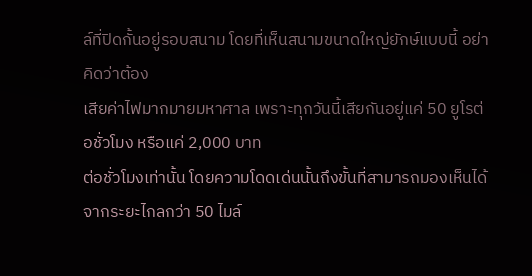ล์ที่ปิดกั้นอยู่รอบสนาม โดยที่เห็นสนามขนาดใหญ่ยักษ์แบบนี้ อย่าคิดว่าต้อง
เสียค่าไฟมากมายมหาศาล เพราะทุกวันนี้เสียกันอยู่แค่ 50 ยูโรต่อชั่วโมง หรือแค่ 2,000 บาท
ต่อชั่วโมงเท่านั้น โดยความโดดเด่นนั้นถึงขั้นที่สามารถมองเห็นได้จากระยะไกลกว่า 50 ไมล์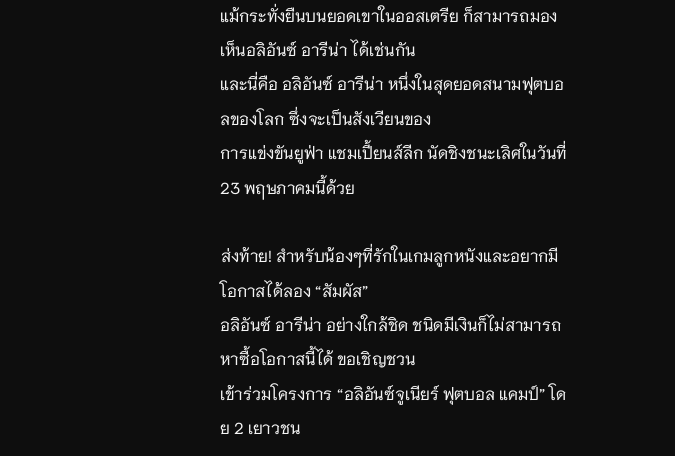แม้กระทั่งยืนบนยอดเขาในออสเตรีย ก็สามารถมองเห็นอลิอันซ์ อารีน่า ได้เช่นกัน
และนี่คือ อลิอันซ์ อารีน่า หนึ่งในสุดยอดสนามฟุตบอลของโลก ซึ่งจะเป็นสังเวียนของ
การแข่งขันยูฟ่า แชมเปี้ยนส์ลีก นัดชิงชนะเลิศในวันที่ 23 พฤษภาคมนี้ด้วย

ส่งท้าย! สำหรับน้องๆที่รักในเกมลูกหนังและอยากมีโอกาสได้ลอง “สัมผัส”
อลิอันซ์ อารีน่า อย่างใกล้ชิด ชนิดมีเงินก็ไม่สามารถหาซื้อโอกาสนี้ได้ ขอเชิญชวน
เข้าร่วมโครงการ “อลิอันซ์จูเนียร์ ฟุตบอล แคมป์” โดย 2 เยาวชน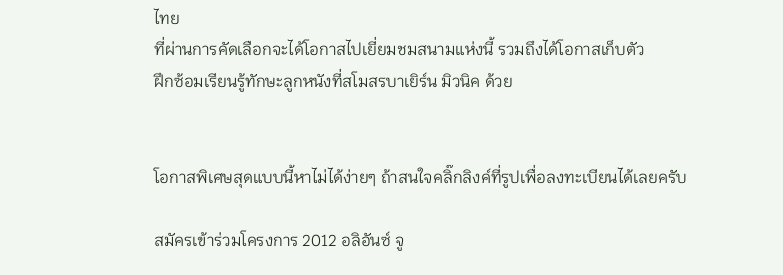ไทย
ที่ผ่านการคัดเลือกจะได้โอกาสไปเยี่ยมชมสนามแห่งนี้ รวมถึงได้โอกาสเก็บตัว
ฝึกซ้อมเรียนรู้ทักษะลูกหนังที่สโมสรบาเยิร์น มิวนิค ด้วย


โอกาสพิเศษสุดแบบนี้หาไม่ได้ง่ายๆ ถ้าสนใจคลิ๊กลิงค์ที่รูปเพื่อลงทะเบียนได้เลยครับ

สมัครเข้าร่วมโครงการ 2012 อลิอันซ์ จู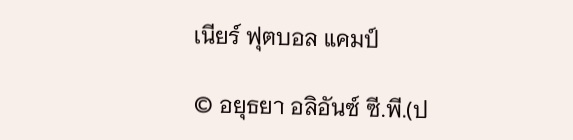เนียร์ ฟุตบอล แคมป์

© อยุธยา อลิอันซ์ ซี.พี.(ป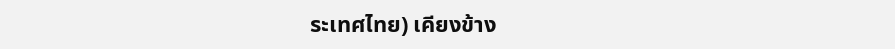ระเทศไทย) เคียงข้าง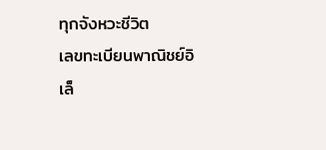ทุกจังหวะชีวิต
เลขทะเบียนพาณิชย์อิเล็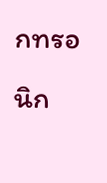กทรอนิก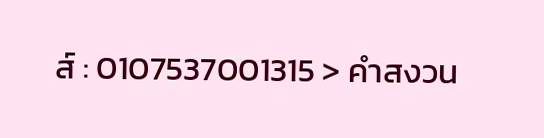ส์ : 0107537001315 > คำสงวน